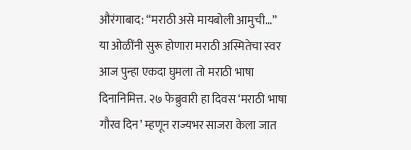औरंगाबाद: “मराठी असे मायबोली आमुची…” या ओळींनी सुरू होणारा मराठी अस्मितेचा स्वर आज पुन्हा एकदा घुमला तो मराठी भाषा दिनानिमित्त. २७ फेब्रुवारी हा दिवस ‘मराठी भाषा गौरव दिन’ म्हणून राज्यभर साजरा केला जात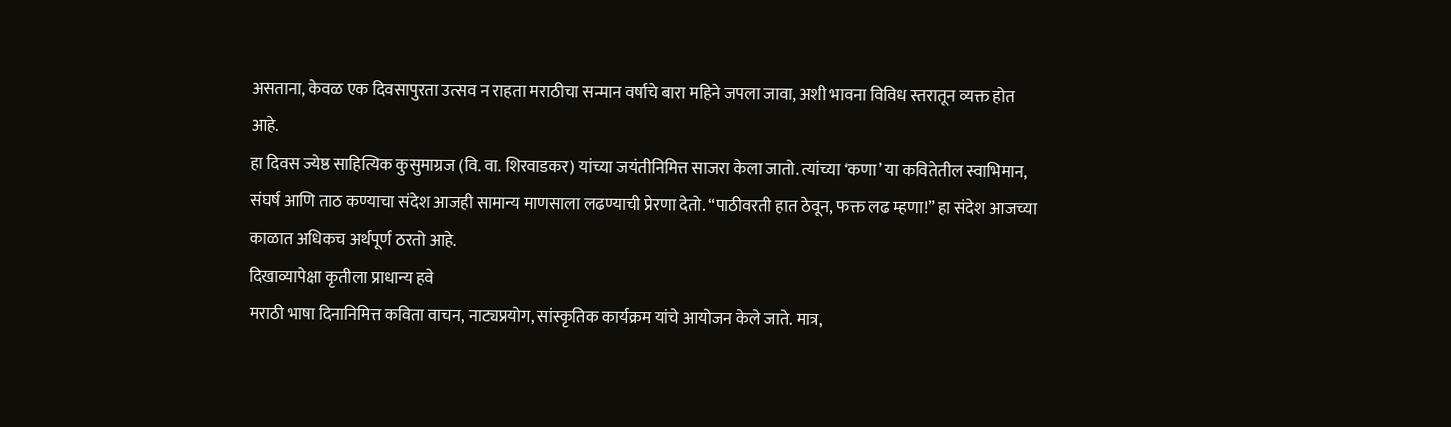असताना, केवळ एक दिवसापुरता उत्सव न राहता मराठीचा सन्मान वर्षाचे बारा महिने जपला जावा, अशी भावना विविध स्तरातून व्यक्त होत आहे.
हा दिवस ज्येष्ठ साहित्यिक कुसुमाग्रज (वि. वा. शिरवाडकर) यांच्या जयंतीनिमित्त साजरा केला जातो. त्यांच्या ‘कणा’ या कवितेतील स्वाभिमान, संघर्ष आणि ताठ कण्याचा संदेश आजही सामान्य माणसाला लढण्याची प्रेरणा देतो. “पाठीवरती हात ठेवून, फक्त लढ म्हणा!” हा संदेश आजच्या काळात अधिकच अर्थपूर्ण ठरतो आहे.
दिखाव्यापेक्षा कृतीला प्राधान्य हवे
मराठी भाषा दिनानिमित्त कविता वाचन, नाट्यप्रयोग, सांस्कृतिक कार्यक्रम यांचे आयोजन केले जाते. मात्र,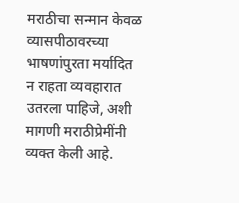मराठीचा सन्मान केवळ व्यासपीठावरच्या भाषणांपुरता मर्यादित न राहता व्यवहारात उतरला पाहिजे, अशी मागणी मराठीप्रेमींनी व्यक्त केली आहे.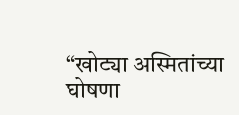“खोट्या अस्मितांच्या घोषणा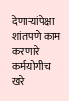देणाऱ्यांपेक्षा शांतपणे काम करणारे कर्मयोगीच खरे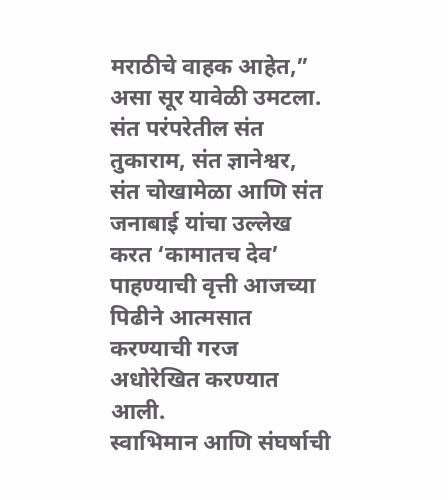मराठीचे वाहक आहेत,” असा सूर यावेळी उमटला. संत परंपरेतील संत तुकाराम, संत ज्ञानेश्वर, संत चोखामेळा आणि संत जनाबाई यांचा उल्लेख करत ‘कामातच देव’ पाहण्याची वृत्ती आजच्या पिढीने आत्मसात करण्याची गरज अधोरेखित करण्यात आली.
स्वाभिमान आणि संघर्षाची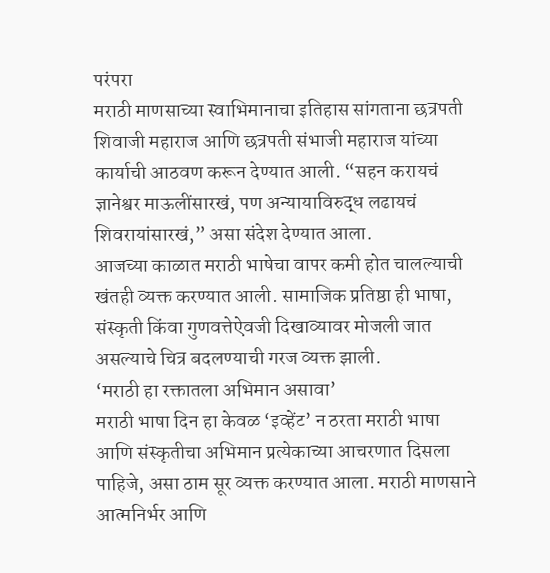परंपरा
मराठी माणसाच्या स्वाभिमानाचा इतिहास सांगताना छत्रपती शिवाजी महाराज आणि छत्रपती संभाजी महाराज यांच्या कार्याची आठवण करून देण्यात आली. “सहन करायचं ज्ञानेश्वर माऊलींसारखं, पण अन्यायाविरुद्ध लढायचं शिवरायांसारखं,” असा संदेश देण्यात आला.
आजच्या काळात मराठी भाषेचा वापर कमी होत चालल्याची खंतही व्यक्त करण्यात आली. सामाजिक प्रतिष्ठा ही भाषा, संस्कृती किंवा गुणवत्तेऐवजी दिखाव्यावर मोजली जात असल्याचे चित्र बदलण्याची गरज व्यक्त झाली.
‘मराठी हा रक्तातला अभिमान असावा’
मराठी भाषा दिन हा केवळ ‘इव्हेंट’ न ठरता मराठी भाषा आणि संस्कृतीचा अभिमान प्रत्येकाच्या आचरणात दिसला पाहिजे, असा ठाम सूर व्यक्त करण्यात आला. मराठी माणसाने आत्मनिर्भर आणि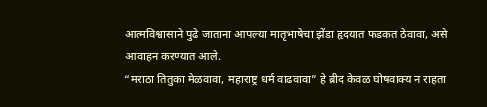आत्मविश्वासाने पुढे जाताना आपल्या मातृभाषेचा झेंडा हृदयात फडकत ठेवावा, असे आवाहन करण्यात आले.
“मराठा तितुका मेळवावा, महाराष्ट्र धर्म वाढवावा” हे ब्रीद केवळ घोषवाक्य न राहता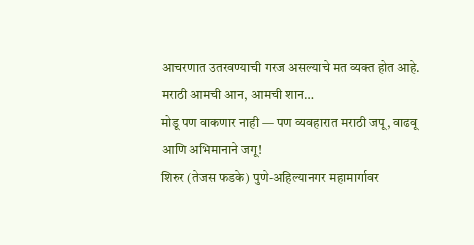आचरणात उतरवण्याची गरज असल्याचे मत व्यक्त होत आहे.
मराठी आमची आन, आमची शान…
मोडू पण वाकणार नाही — पण व्यवहारात मराठी जपू, वाढवू आणि अभिमानाने जगू!
शिरुर (तेजस फडके) पुणे-अहिल्यानगर महामार्गावर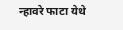न्हावरे फाटा येथे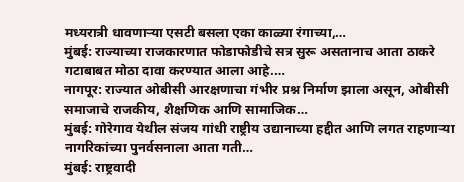मध्यरात्री धावणाऱ्या एसटी बसला एका काळ्या रंगाच्या,…
मुंबई: राज्याच्या राजकारणात फोडाफोडीचे सत्र सुरू असतानाच आता ठाकरे गटाबाबत मोठा दावा करण्यात आला आहे.…
नागपूर: राज्यात ओबीसी आरक्षणाचा गंभीर प्रश्न निर्माण झाला असून, ओबीसी समाजाचे राजकीय, शैक्षणिक आणि सामाजिक…
मुंबई: गोरेगाव येथील संजय गांधी राष्ट्रीय उद्यानाच्या हद्दीत आणि लगत राहणाऱ्या नागरिकांच्या पुनर्वसनाला आता गती…
मुंबई: राष्ट्रवादी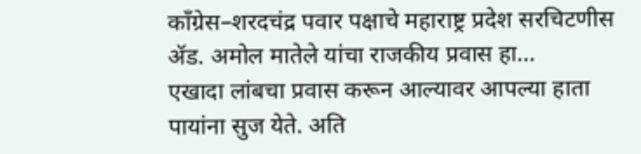काँग्रेस–शरदचंद्र पवार पक्षाचे महाराष्ट्र प्रदेश सरचिटणीस ॲड. अमोल मातेले यांचा राजकीय प्रवास हा…
एखादा लांबचा प्रवास करून आल्यावर आपल्या हाता पायांना सुज येते. अति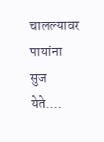चालल्यावर पायांना सुज येते.…